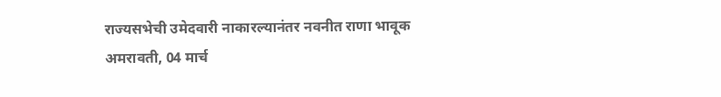राज्यसभेची उमेदवारी नाकारल्यानंतर नवनीत राणा भावूक
अमरावती, 04 मार्च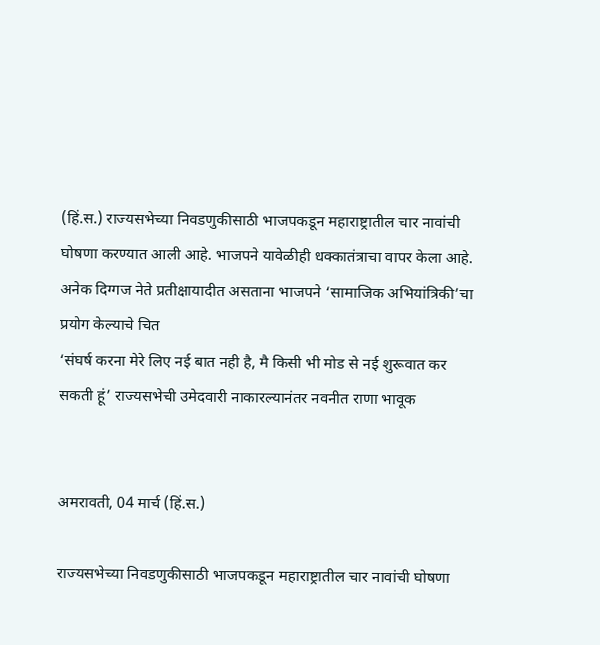(हिं.स.) राज्यसभेच्या निवडणुकीसाठी भाजपकडून महाराष्ट्रातील चार नावांची घोषणा करण्यात आली आहे. भाजपने यावेळीही धक्कातंत्राचा वापर केला आहे. अनेक दिग्गज नेते प्रतीक्षायादीत असताना भाजपने ‘सामाजिक अभियांत्रिकी’चा प्रयोग केल्याचे चित
‘संघर्ष करना मेरे लिए नई बात नही है, मै किसी भी मोड से नई शुरूवात कर सकती हूं’ राज्यसभेची उमेदवारी नाकारल्यानंतर नवनीत राणा भावूक


अमरावती, 04 मार्च (हिं.स.)

राज्यसभेच्या निवडणुकीसाठी भाजपकडून महाराष्ट्रातील चार नावांची घोषणा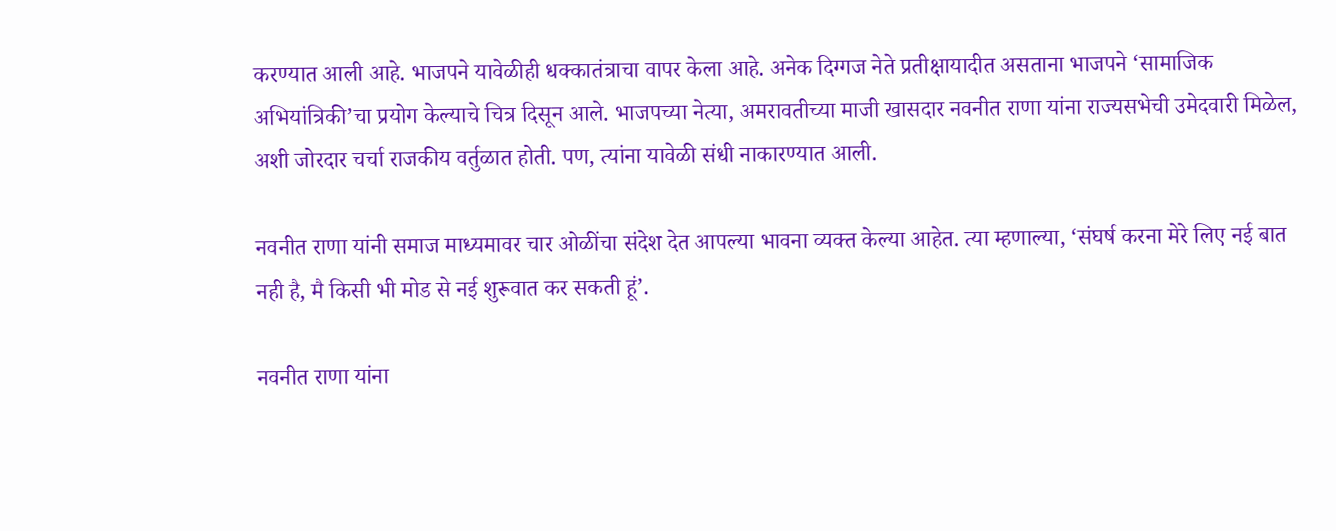करण्यात आली आहे. भाजपने यावेळीही धक्कातंत्राचा वापर केला आहे. अनेक दिग्गज नेते प्रतीक्षायादीत असताना भाजपने ‘सामाजिक अभियांत्रिकी’चा प्रयोग केल्याचे चित्र दिसून आले. भाजपच्या नेत्या, अमरावतीच्या माजी खासदार नवनीत राणा यांना राज्यसभेची उमेदवारी मिळेल, अशी जोरदार चर्चा राजकीय वर्तुळात होती. पण, त्यांना यावेळी संधी नाकारण्यात आली.

नवनीत राणा यांनी समाज माध्यमावर चार ओळींचा संदेश देत आपल्या भावना व्यक्त केल्या आहेत. त्या म्हणाल्या, ‘संघर्ष करना मेरे लिए नई बात नही है, मै किसी भी मोड से नई शुरूवात कर सकती हूं’.

नवनीत राणा यांना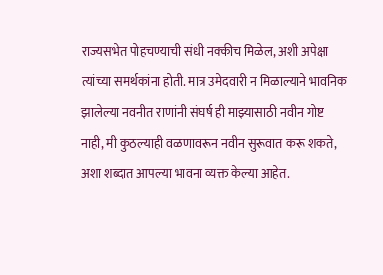राज्यसभेत पोहचण्याची संधी नक्कीच मिळेल, अशी अपेक्षा त्यांच्या समर्थकांना होती. मात्र उमेदवारी न मिळाल्याने भावनिक झालेल्या नवनीत राणांनी संघर्ष ही माझ्यासाठी नवीन गोष्ट नाही, मी कुठल्याही वळणावरून नवीन सुरूवात करू शकते, अशा शब्दात आपल्या भावना व्यक्त केल्या आहेत.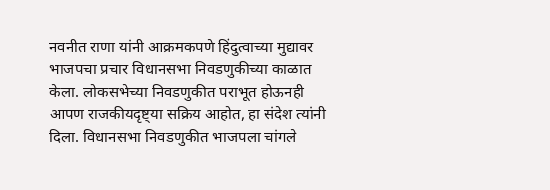नवनीत राणा यांनी आक्रमकपणे हिंदुत्वाच्या मुद्यावर भाजपचा प्रचार विधानसभा निवडणुकीच्या काळात केला. लोकसभेच्या निवडणुकीत पराभूत होऊनही आपण राजकीयदृष्ट्या सक्रिय आहोत, हा संदेश त्यांनी दिला. विधानसभा निवडणुकीत भाजपला चांगले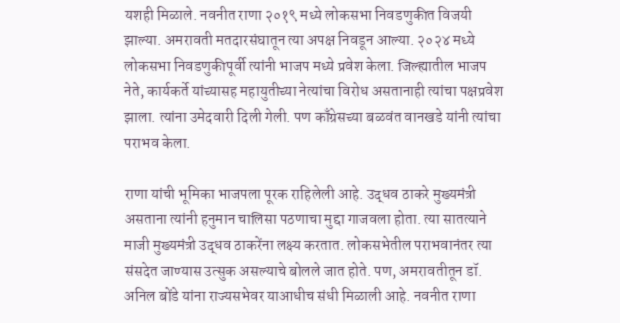यशही मिळाले. नवनीत राणा २०१९ मध्ये लोकसभा निवडणुकीत विजयी झाल्या. अमरावती मतदारसंघातून त्या अपक्ष निवडून आल्या. २०२४ मध्ये लोकसभा निवडणुकीपूर्वी त्यांनी भाजप मध्ये प्रवेश केला. जिल्ह्यातील भाजप नेते, कार्यकर्ते यांच्यासह महायुतीच्या नेत्यांचा विरोध असतानाही त्यांचा पक्षप्रवेश झाला. त्यांना उमेदवारी दिली गेली. पण काँग्रेसच्या बळवंत वानखडे यांनी त्यांचा पराभव केला.

राणा यांची भूमिका भाजपला पूरक राहिलेली आहे. उद्धव ठाकरे मुख्यमंत्री असताना त्यांनी हनुमान चालिसा पठणाचा मुद्दा गाजवला होता. त्या सातत्याने माजी मुख्यमंत्री उद्धव ठाकरेंना लक्ष्य करतात. लोकसभेतील पराभवानंतर त्या संसदेत जाण्यास उत्सुक असल्याचे बोलले जात होते. पण, अमरावतीतून डॉ. अनिल बोंडे यांना राज्यसभेवर याआधीच संधी मिळाली आहे. नवनीत राणा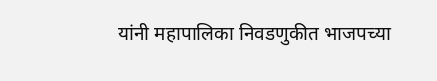यांनी महापालिका निवडणुकीत भाजपच्या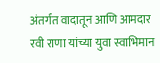अंतर्गत वादातून आणि आमदार रवी राणा यांच्या युवा स्वाभिमान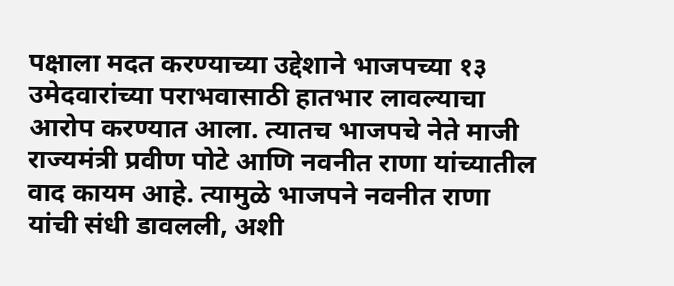पक्षाला मदत करण्याच्या उद्देशाने भाजपच्या १३ उमेदवारांच्या पराभवासाठी हातभार लावल्याचा आरोप करण्यात आला. त्यातच भाजपचे नेते माजी राज्यमंत्री प्रवीण पोटे आणि नवनीत राणा यांच्यातील वाद कायम आहे. त्यामुळे भाजपने नवनीत राणा यांची संधी डावलली, अशी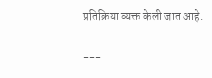प्रतिक्रिया व्यक्त केली जात आहे.

---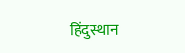हिंदुस्थान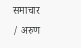समाचार / अरुण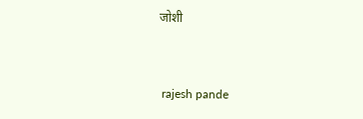जोशी


 rajesh pande